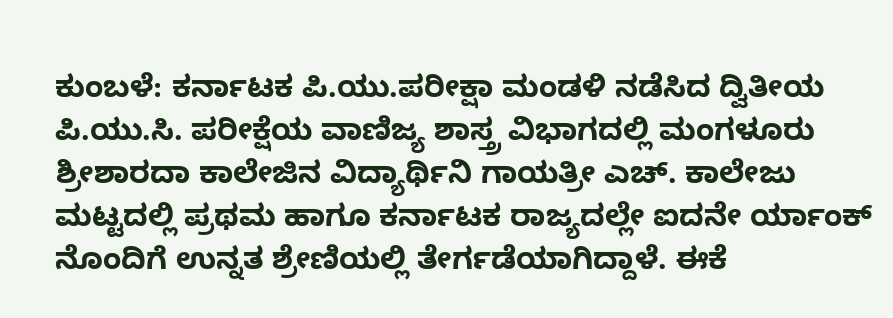ಕುಂಬಳೆ: ಕರ್ನಾಟಕ ಪಿ.ಯು.ಪರೀಕ್ಷಾ ಮಂಡಳಿ ನಡೆಸಿದ ದ್ವಿತೀಯ ಪಿ.ಯು.ಸಿ. ಪರೀಕ್ಷೆಯ ವಾಣಿಜ್ಯ ಶಾಸ್ತ್ರ ವಿಭಾಗದಲ್ಲಿ ಮಂಗಳೂರು ಶ್ರೀಶಾರದಾ ಕಾಲೇಜಿನ ವಿದ್ಯಾರ್ಥಿನಿ ಗಾಯತ್ರೀ ಎಚ್. ಕಾಲೇಜು ಮಟ್ಟದಲ್ಲಿ ಪ್ರಥಮ ಹಾಗೂ ಕರ್ನಾಟಕ ರಾಜ್ಯದಲ್ಲೇ ಐದನೇ ರ್ಯಾಂಕ್ ನೊಂದಿಗೆ ಉನ್ನತ ಶ್ರೇಣಿಯಲ್ಲಿ ತೇರ್ಗಡೆಯಾಗಿದ್ದಾಳೆ. ಈಕೆ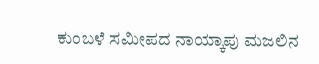ಕುಂಬಳೆ ಸಮೀಪದ ನಾಯ್ಕಾಪು ಮಜಲಿನ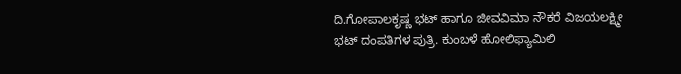ದಿ.ಗೋಪಾಲಕೃಷ್ಣ ಭಟ್ ಹಾಗೂ ಜೀವವಿಮಾ ನೌಕರೆ ವಿಜಯಲಕ್ಷ್ಮೀ ಭಟ್ ದಂಪತಿಗಳ ಪುತ್ರಿ. ಕುಂಬಳೆ ಹೋಲಿಫ್ಯಾಮಿಲಿ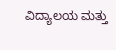ವಿದ್ಯಾಲಯ ಮತ್ತು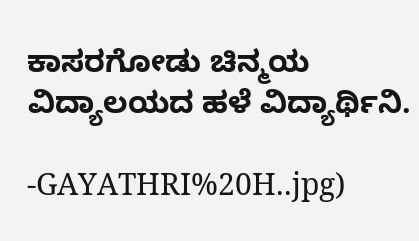ಕಾಸರಗೋಡು ಚಿನ್ಮಯ ವಿದ್ಯಾಲಯದ ಹಳೆ ವಿದ್ಯಾರ್ಥಿನಿ.

-GAYATHRI%20H..jpg)